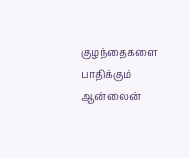குழந்தைகளை பாதிக்கும் ஆன்லைன்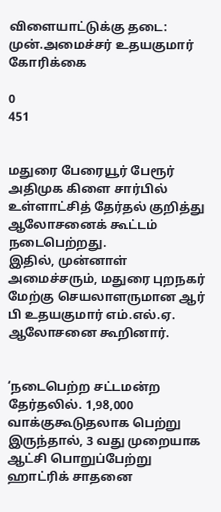விளையாட்டுக்கு தடை: முன்.அமைச்சர் உதயகுமார் கோரிக்கை

0
451


மதுரை பேரையூர் பேரூர் அதிமுக கிளை சார்பில் உள்ளாட்சித் தேர்தல் குறித்து ஆலோசனைக் கூட்டம் நடைபெற்றது.
இதில், முன்னாள் அமைச்சரும், மதுரை புறநகர் மேற்கு செயலாளருமான ஆர் பி உதயகுமார் எம்.எல்.ஏ. ஆலோசனை கூறினார்.


‘நடைபெற்ற சட்டமன்ற தேர்தலில். 1,98,000 வாக்குகூடுதலாக பெற்று இருந்தால், 3 வது முறையாக ஆட்சி பொறுப்பேற்று ஹாட்ரிக் சாதனை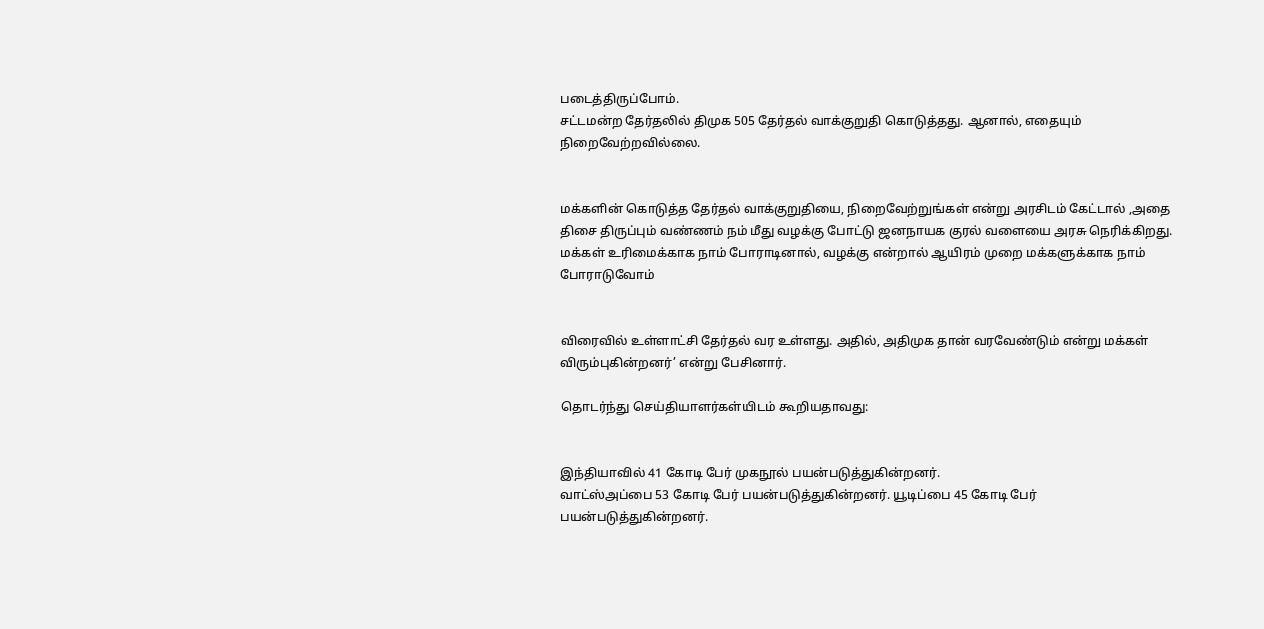படைத்திருப்போம்.
சட்டமன்ற தேர்தலில் திமுக 505 தேர்தல் வாக்குறுதி கொடுத்தது. ஆனால், எதையும் நிறைவேற்றவில்லை.


மக்களின் கொடுத்த தேர்தல் வாக்குறுதியை, நிறைவேற்றுங்கள் என்று அரசிடம் கேட்டால் ,அதை திசை திருப்பும் வண்ணம் நம் மீது வழக்கு போட்டு ஜனநாயக குரல் வளையை அரசு நெரிக்கிறது.
மக்கள் உரிமைக்காக நாம் போராடினால், வழக்கு என்றால் ஆயிரம் முறை மக்களுக்காக நாம் போராடுவோம்


விரைவில் உள்ளாட்சி தேர்தல் வர உள்ளது. அதில், அதிமுக தான் வரவேண்டும் என்று மக்கள் விரும்புகின்றனர்’ என்று பேசினார்.

தொடர்ந்து செய்தியாளர்கள்யிடம் கூறியதாவது:


இந்தியாவில் 41 கோடி பேர் முகநூல் பயன்படுத்துகின்றனர்.
வாட்ஸ்அப்பை 53 கோடி பேர் பயன்படுத்துகின்றனர். யூடிப்பை 45 கோடி பேர் பயன்படுத்துகின்றனர்.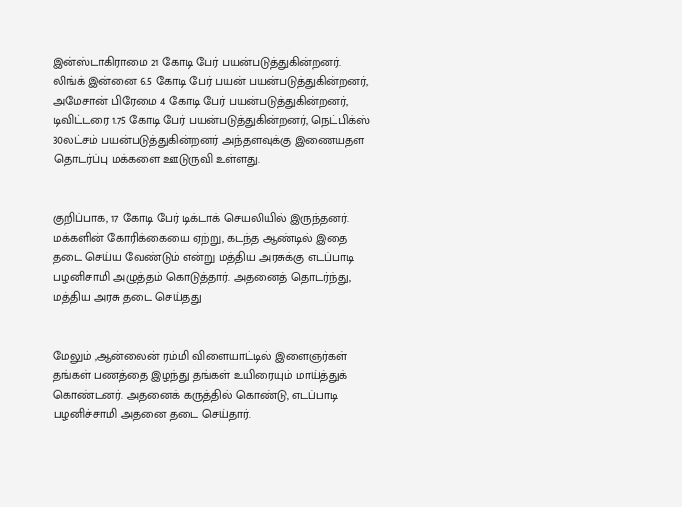இன்ஸ்டாகிராமை 21 கோடி பேர் பயன்படுத்துகின்றனர்.
லிங்க் இன்னை 6.5 கோடி பேர் பயன் பயன்படுத்துகின்றனர், அமேசான் பிரேமை 4 கோடி பேர் பயன்படுத்துகின்றனர், டிவிட்டரை 1.75 கோடி பேர் பயன்படுத்துகின்றனர், நெட்பிக்ஸ் 30லட்சம் பயன்படுத்துகின்றனர் அந்தளவுக்கு இணையதள தொடர்ப்பு மக்களை ஊடுருவி உள்ளது.


குறிப்பாக, 17 கோடி பேர் டிக்டாக் செயலியில் இருந்தனர். மக்களின் கோரிக்கையை ஏற்று, கடந்த ஆண்டில் இதை தடை செய்ய வேண்டும் என்று மத்திய அரசுக்கு எடப்பாடி பழனிசாமி அழுத்தம் கொடுத்தார். அதனைத் தொடர்ந்து, மத்திய அரசு தடை செய்தது


மேலும் ,ஆன்லைன் ரம்மி விளையாட்டில் இளைஞர்கள் தங்கள் பணத்தை இழந்து தங்கள் உயிரையும் மாய்த்துக் கொண்டனர். அதனைக் கருத்தில் கொண்டு, எடப்பாடி பழனிச்சாமி அதனை தடை செய்தார்.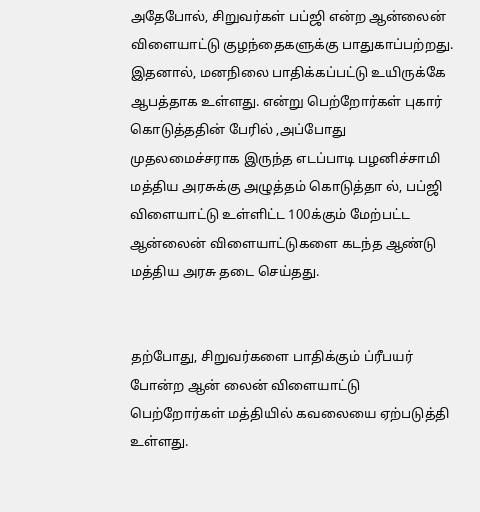அதேபோல், சிறுவர்கள் பப்ஜி என்ற ஆன்லைன் விளையாட்டு குழந்தைகளுக்கு பாதுகாப்பற்றது. இதனால், மனநிலை பாதிக்கப்பட்டு உயிருக்கே ஆபத்தாக உள்ளது. என்று பெற்றோர்கள் புகார் கொடுத்ததின் பேரில் ,அப்போது முதலமைச்சராக இருந்த எடப்பாடி பழனிச்சாமி மத்திய அரசுக்கு அழுத்தம் கொடுத்தா ல், பப்ஜி விளையாட்டு உள்ளிட்ட 100க்கும் மேற்பட்ட ஆன்லைன் விளையாட்டுகளை கடந்த ஆண்டு மத்திய அரசு தடை செய்தது.


தற்போது, சிறுவர்களை பாதிக்கும் ப்ரீபயர் போன்ற ஆன் லைன் விளையாட்டு பெற்றோர்கள் மத்தியில் கவலையை ஏற்படுத்தி உள்ளது.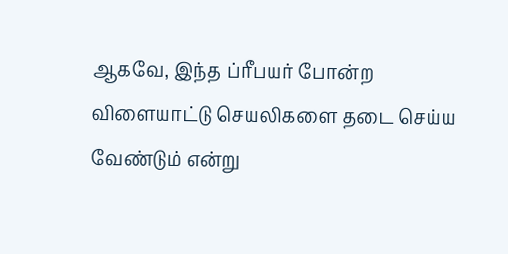ஆகவே, இந்த ப்ரீபயர் போன்ற விளையாட்டு செயலிகளை தடை செய்ய வேண்டும் என்று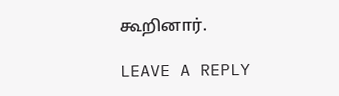கூறினார்.

LEAVE A REPLY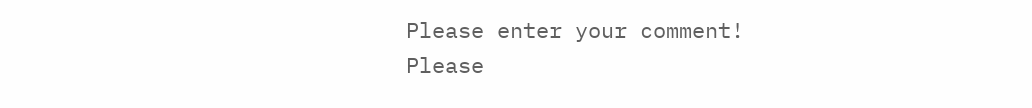Please enter your comment!
Please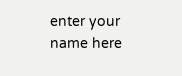enter your name here